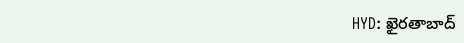HYD: ఖైరతాబాద్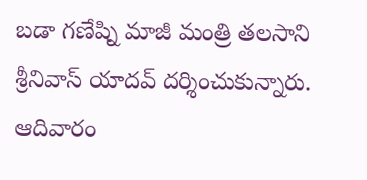బడా గణేష్ని మాజీ మంత్రి తలసాని శ్రీనివాస్ యాదవ్ దర్శించుకున్నారు. ఆదివారం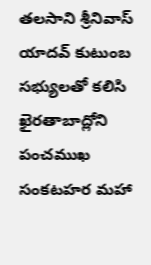తలసాని శ్రీనివాస్ యాదవ్ కుటుంబ సభ్యులతో కలిసి ఖైరతాబాద్లోని పంచముఖ సంకటహర మహా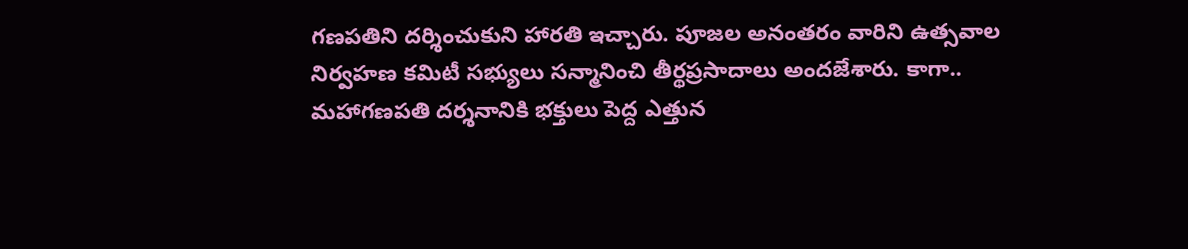గణపతిని దర్శించుకుని హారతి ఇచ్చారు. పూజల అనంతరం వారిని ఉత్సవాల నిర్వహణ కమిటీ సభ్యులు సన్మానించి తీర్థప్రసాదాలు అందజేశారు. కాగా.. మహాగణపతి దర్శనానికి భక్తులు పెద్ద ఎత్తున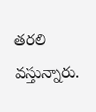తరలి వస్తున్నారు.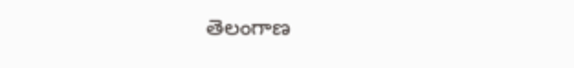తెలంగాణ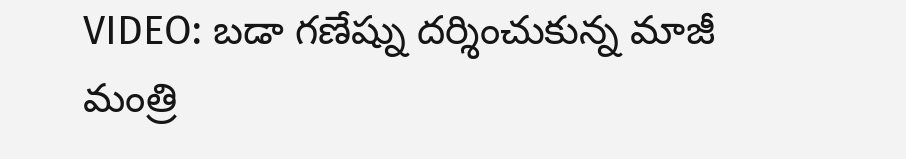VIDEO: బడా గణేష్ను దర్శించుకున్న మాజీ మంత్రి